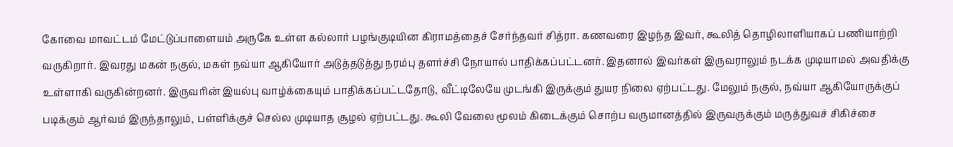கோவை மாவட்டம் மேட்டுப்பாளையம் அருகே உள்ள கல்லார் பழங்குடியின கிராமத்தைச் சேர்ந்தவர் சித்ரா. கணவரை இழந்த இவர், கூலித் தொழிலாளியாகப் பணியாற்றி வருகிறார். இவரது மகன் நகுல், மகள் நவ்யா ஆகியோர் அடுத்தடுத்து நரம்பு தளர்ச்சி நோயால் பாதிக்கப்பட்டனர். இதனால் இவர்கள் இருவராலும் நடக்க முடியாமல் அவதிக்கு உள்ளாகி வருகின்றனர். இருவரின் இயல்பு வாழ்க்கையும் பாதிக்கப்பட்டதோடு, வீட்டிலேயே முடங்கி இருக்கும் துயர நிலை ஏற்பட்டது. மேலும் நகுல், நவ்யா ஆகியோருக்குப் படிக்கும் ஆர்வம் இருந்தாலும், பள்ளிக்குச் செல்ல முடியாத சூழல் ஏற்பட்டது. கூலி வேலை மூலம் கிடைக்கும் சொற்ப வருமானத்தில் இருவருக்கும் மருத்துவச் சிகிச்சை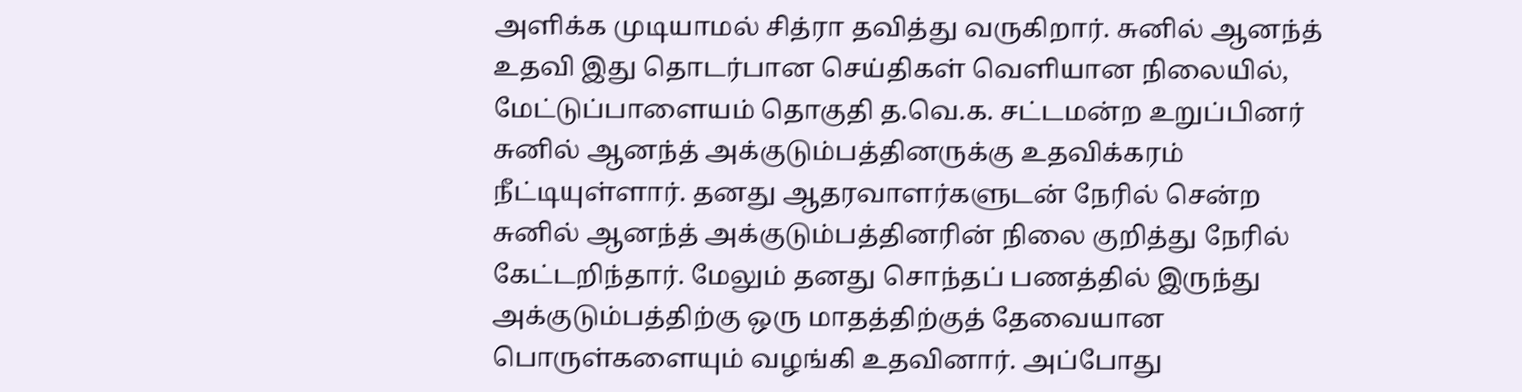அளிக்க முடியாமல் சித்ரா தவித்து வருகிறார். சுனில் ஆனந்த் உதவி இது தொடர்பான செய்திகள் வெளியான நிலையில், மேட்டுப்பாளையம் தொகுதி த.வெ.க. சட்டமன்ற உறுப்பினர் சுனில் ஆனந்த் அக்குடும்பத்தினருக்கு உதவிக்கரம் நீட்டியுள்ளார். தனது ஆதரவாளர்களுடன் நேரில் சென்ற சுனில் ஆனந்த் அக்குடும்பத்தினரின் நிலை குறித்து நேரில் கேட்டறிந்தார். மேலும் தனது சொந்தப் பணத்தில் இருந்து அக்குடும்பத்திற்கு ஒரு மாதத்திற்குத் தேவையான பொருள்களையும் வழங்கி உதவினார். அப்போது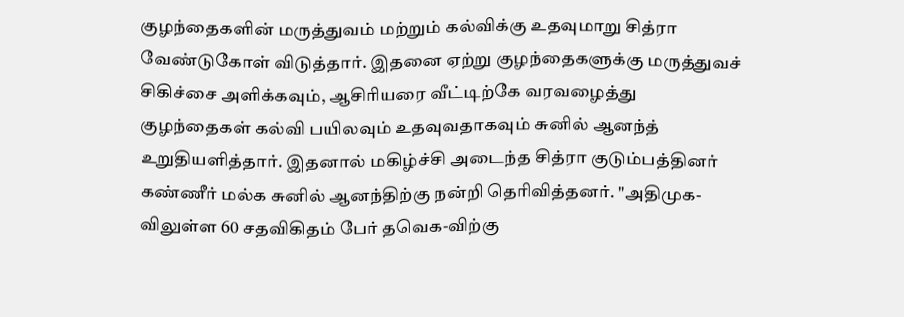குழந்தைகளின் மருத்துவம் மற்றும் கல்விக்கு உதவுமாறு சித்ரா வேண்டுகோள் விடுத்தார். இதனை ஏற்று குழந்தைகளுக்கு மருத்துவச் சிகிச்சை அளிக்கவும், ஆசிரியரை வீட்டிற்கே வரவழைத்து குழந்தைகள் கல்வி பயிலவும் உதவுவதாகவும் சுனில் ஆனந்த் உறுதியளித்தார். இதனால் மகிழ்ச்சி அடைந்த சித்ரா குடும்பத்தினர் கண்ணீர் மல்க சுனில் ஆனந்திற்கு நன்றி தெரிவித்தனர். "அதிமுக-விலுள்ள 60 சதவிகிதம் பேர் தவெக-விற்கு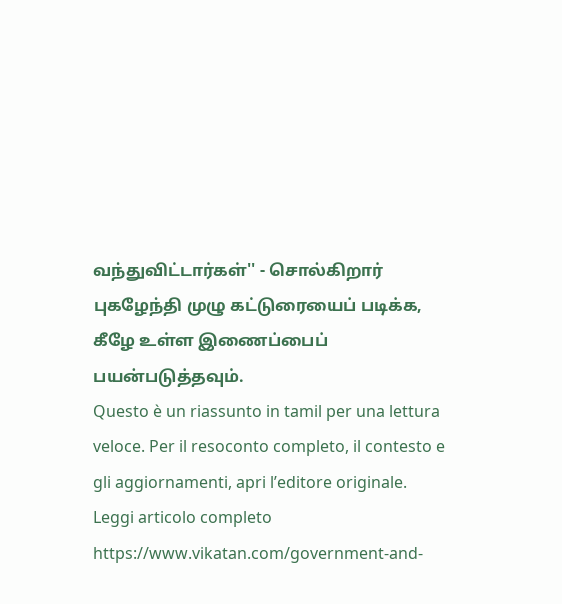வந்துவிட்டார்கள்'' - சொல்கிறார் புகழேந்தி முழு கட்டுரையைப் படிக்க, கீழே உள்ள இணைப்பைப் பயன்படுத்தவும்.
Questo è un riassunto in tamil per una lettura veloce. Per il resoconto completo, il contesto e gli aggiornamenti, apri l’editore originale.
Leggi articolo completo
https://www.vikatan.com/government-and-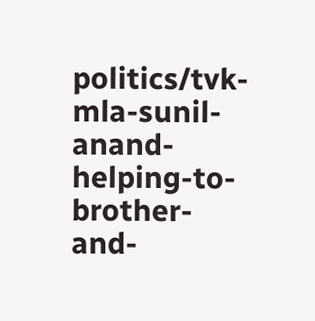politics/tvk-mla-sunil-anand-helping-to-brother-and-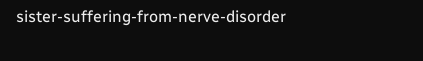sister-suffering-from-nerve-disorder